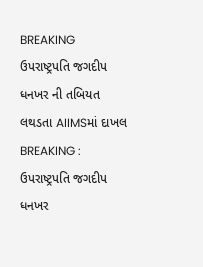BREAKING ઉપરાષ્ટ્રપતિ જગદીપ ધનખર ની તબિયત લથડતા AIIMSમાં દાખલ
BREAKING : ઉપરાષ્ટ્રપતિ જગદીપ ધનખર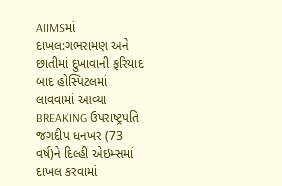AIIMSમાં દાખલ:ગભરામણ અને છાતીમાં દુખાવાની ફરિયાદ બાદ હોસ્પિટલમાં લાવવામાં આવ્યા
BREAKING ઉપરાષ્ટ્રપતિ જગદીપ ધનખર (73 વર્ષ)ને દિલ્હી એઇમ્સમાં દાખલ કરવામાં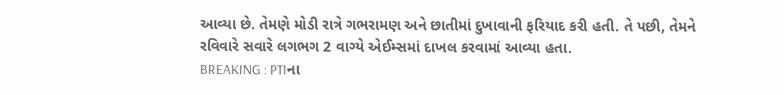આવ્યા છે. તેમણે મોડી રાત્રે ગભરામણ અને છાતીમાં દુખાવાની ફરિયાદ કરી હતી. તે પછી, તેમને રવિવારે સવારે લગભગ 2 વાગ્યે એઈમ્સમાં દાખલ કરવામાં આવ્યા હતા.
BREAKING : PTIના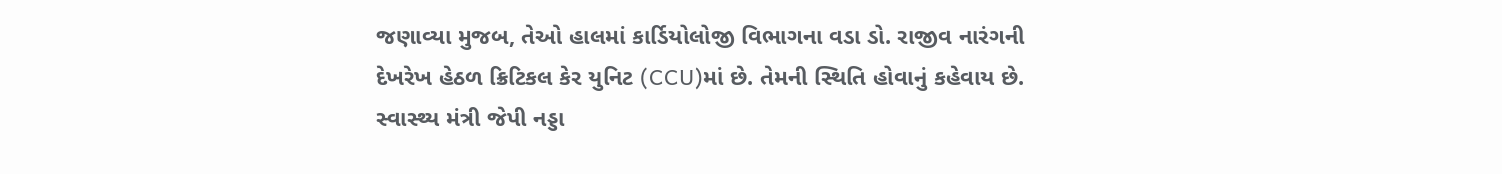જણાવ્યા મુજબ, તેઓ હાલમાં કાર્ડિયોલોજી વિભાગના વડા ડો. રાજીવ નારંગની દેખરેખ હેઠળ ક્રિટિકલ કેર યુનિટ (CCU)માં છે. તેમની સ્થિતિ હોવાનું કહેવાય છે. સ્વાસ્થ્ય મંત્રી જેપી નડ્ડા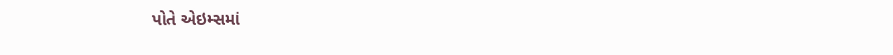પોતે એઇમ્સમાં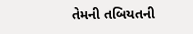તેમની તબિયતની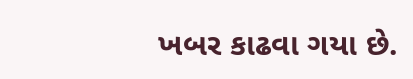ખબર કાઢવા ગયા છે.